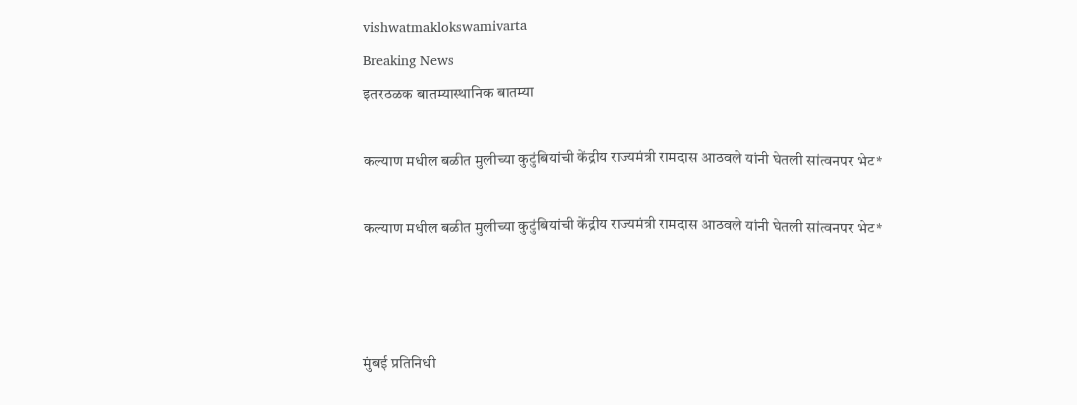vishwatmaklokswamivarta
Breaking News
इतरठळक बातम्यास्थानिक बातम्या

कल्याण मधील बळीत मुलीच्या कुटुंबियांची केंद्रीय राज्यमंत्री रामदास आठवले यांनी घेतली सांत्वनपर भेट*

कल्याण मधील बळीत मुलीच्या कुटुंबियांची केंद्रीय राज्यमंत्री रामदास आठवले यांनी घेतली सांत्वनपर भेट*



मुंबई प्रतिनिधी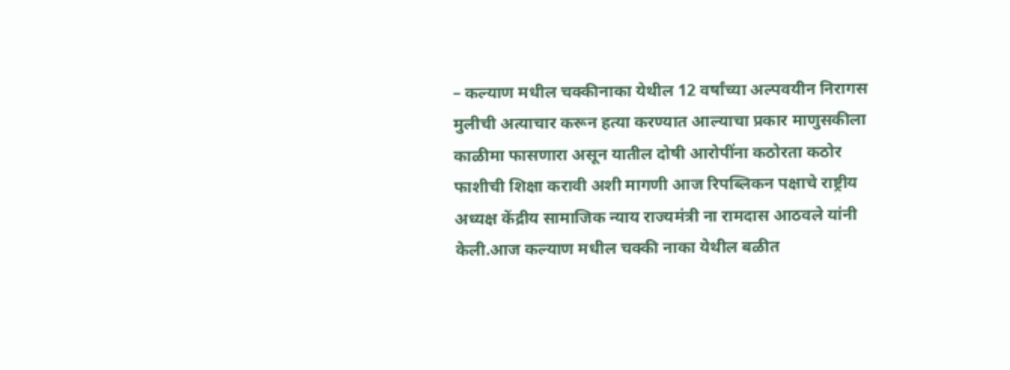– कल्याण मधील चक्कीनाका येथील 12 वर्षांच्या अल्पवयीन निरागस मुलीची अत्याचार करून हत्या करण्यात आल्याचा प्रकार माणुसकीला काळीमा फासणारा असून यातील दोषी आरोपींना कठोरता कठोर फाशीची शिक्षा करावी अशी मागणी आज रिपब्लिकन पक्षाचे राष्ट्रीय अध्यक्ष केंद्रीय सामाजिक न्याय राज्यमंत्री ना रामदास आठवले यांनी केली.आज कल्याण मधील चक्की नाका येथील बळीत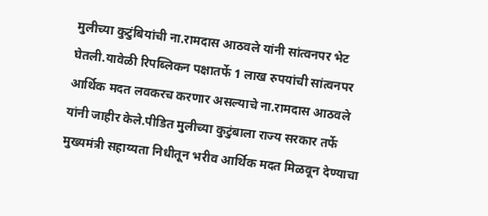मुलीच्या कुटुंबियांची ना.रामदास आठवले यांनी सांत्वनपर भेट घेतली.यावेळी रिपब्लिकन पक्षातर्फे 1 लाख रुपयांची सांत्वनपर आर्थिक मदत लवकरच करणार असल्याचे ना.रामदास आठवले यांनी जाहीर केले.पीडित मुलीच्या कुटुंबाला राज्य सरकार तर्फे मुख्यमंत्री सहाय्यता निधीतून भरीव आर्थिक मदत मिळवून देण्याचा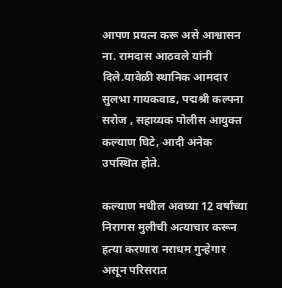आपण प्रयत्न करू असे आश्वासन ना. रामदास आठवले यांनी दिले.यावेळी स्थानिक आमदार सुलभा गायकवाड, पद्मश्री कल्पना सरोज , सहाय्यक पोलीस आयुक्त कल्याण घिटे, आदी अनेक उपस्थित होते.

कल्याण मधील अवघ्या 12 वर्षांच्या निरागस मुलीची अत्याचार करून हत्या करणारा नराधम गुन्हेगार असून परिसरात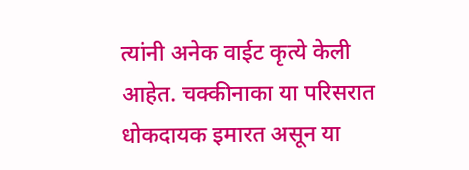त्यांनी अनेक वाईट कृत्ये केली आहेत. चक्कीनाका या परिसरात धोकदायक इमारत असून या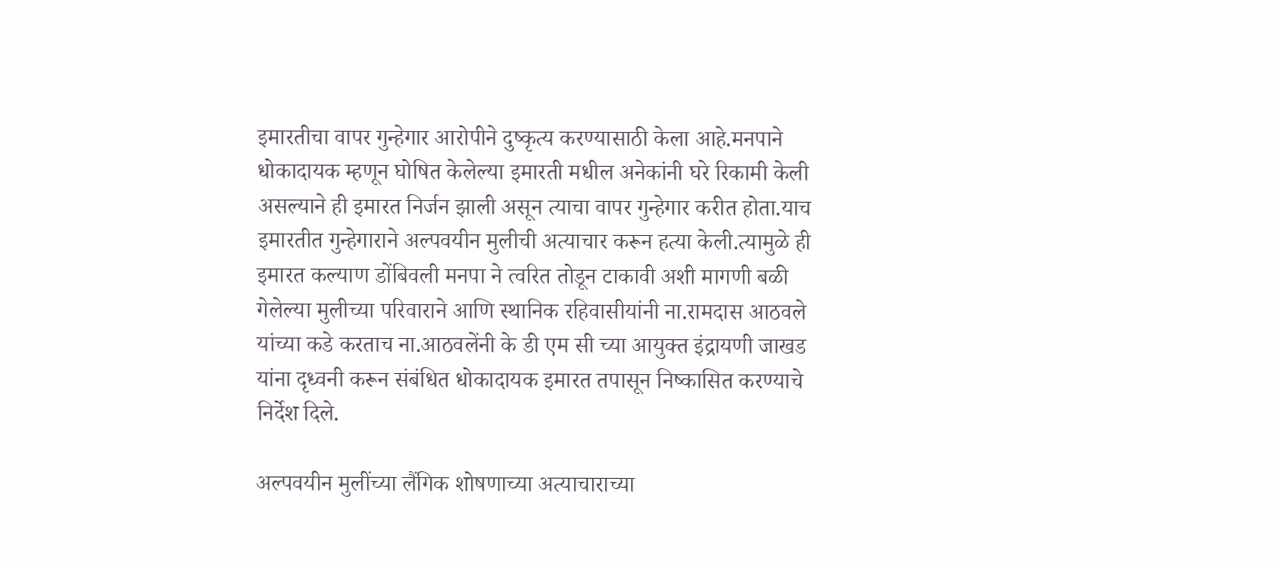इमारतीचा वापर गुन्हेगार आरोपीने दुष्कृत्य करण्यासाठी केला आहे.मनपाने धोकादायक म्हणून घोषित केलेल्या इमारती मधील अनेकांनी घरे रिकामी केली असल्याने ही इमारत निर्जन झाली असून त्याचा वापर गुन्हेगार करीत होता.याच इमारतीत गुन्हेगाराने अल्पवयीन मुलीची अत्याचार करून हत्या केली.त्यामुळे ही इमारत कल्याण डोंबिवली मनपा ने त्वरित तोडून टाकावी अशी मागणी बळी गेलेल्या मुलीच्या परिवाराने आणि स्थानिक रहिवासीयांनी ना.रामदास आठवले यांच्या कडे करताच ना.आठवलेंनी के डी एम सी च्या आयुक्त इंद्रायणी जाखड यांना दृध्वनी करून संबंधित धोकादायक इमारत तपासून निष्कासित करण्याचे निर्देश दिले.

अल्पवयीन मुलींच्या लैंगिक शोषणाच्या अत्याचाराच्या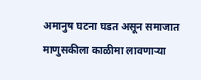अमानुष घटना घडत असून समाजात माणुसकीला काळीमा लावणाऱ्या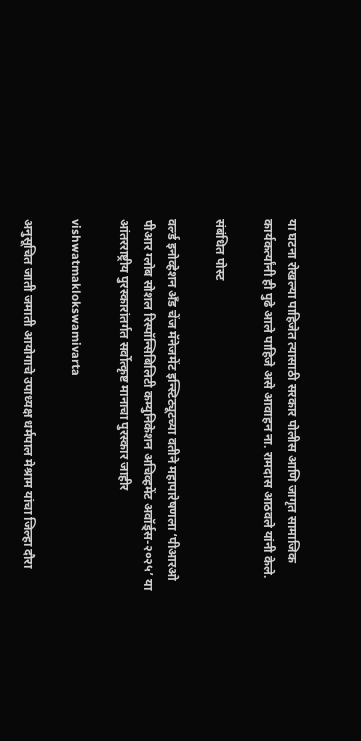या घटना रोखल्या पाहिजेत त्यासाठी सरकार पोलीस आणि जागृत सामाजिक कार्यकर्त्यांनी ही पुढे आले पाहिजे असे आवाहन ना. रामदास आठवले यांनी केले.

संबंधित पोस्ट

वर्ल्ड इनोव्हेशन अँड चेंज मॅनेजमेंट इन्स्टिट्यूटच्या वतीने महापारेषणला ‘पीआरओ पीआर ग्लोब सोशल रिस्पॉन्सिबिलिटी कम्युनिकेशन अचिव्हमेंट अवॉर्ड्स-२०२५’ या आंतरराष्ट्रीय पुरस्कारांतर्गत सर्वोत्कृष्ट मानाचा पुरस्कार जाहीर

vishwatmaklokswamivarta

अनुसूचित जाती जमाती आयोगाचे उपाध्यक्ष धर्मपाल मेश्राम यांचा जिल्हा दौरा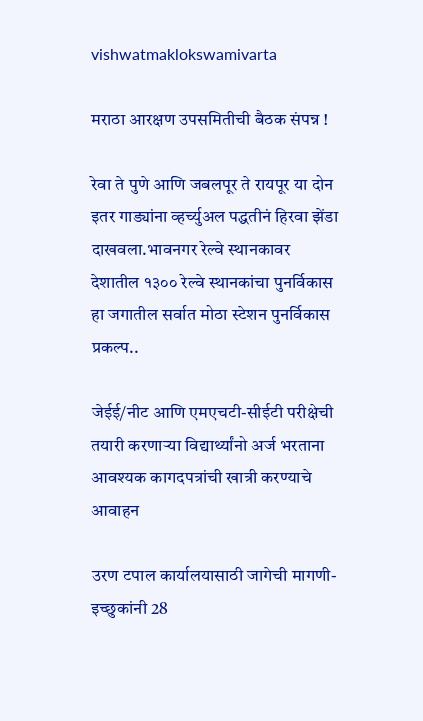vishwatmaklokswamivarta

मराठा आरक्षण उपसमितीची बैठक संपन्न !

रेवा ते पुणे आणि जबलपूर ते रायपूर या दोन इतर गाड्यांना व्हर्च्युअल पद्धतीनं हिरवा झेंडा दाखवला.भावनगर रेल्वे स्थानकावर देशातील १३०० रेल्वे स्थानकांचा पुनर्विकास हा जगातील सर्वात मोठा स्टेशन पुनर्विकास प्रकल्प..

जेईई/नीट आणि एमएचटी-सीईटी परीक्षेची तयारी करणाऱ्या विद्यार्थ्यांनो अर्ज भरताना आवश्यक कागदपत्रांची खात्री करण्याचे आवाहन

उरण टपाल कार्यालयासाठी जागेची मागणी-इच्छुकांनी 28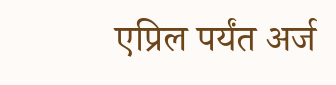एप्रिल पर्यंत अर्ज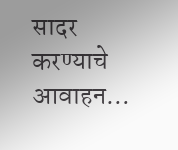सादर करण्याचे आवाहन…